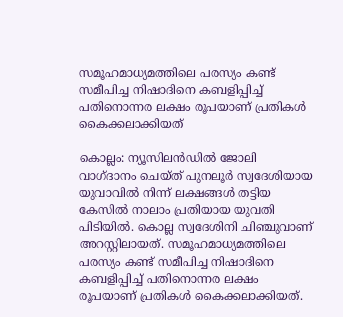സമൂഹമാധ്യമത്തിലെ പരസ്യം കണ്ട് സമീപിച്ച നിഷാദിനെ കബളിപ്പിച്ച് പതിനൊന്നര ലക്ഷം രൂപയാണ് പ്രതികള്‍ കൈക്കലാക്കിയത്

കൊല്ലം: ന്യൂസിലന്‍ഡില്‍ ജോലി വാഗ്ദാനം ചെയ്ത് പുനലൂര്‍ സ്വദേശിയായ യുവാവില്‍ നിന്ന് ലക്ഷങ്ങള്‍ തട്ടിയ കേസില്‍ നാലാം പ്രതിയായ യുവതി പിടിയില്‍. കൊല്ല സ്വദേശിനി ചിഞ്ചുവാണ് അറസ്റ്റിലായത്. സമൂഹമാധ്യമത്തിലെ പരസ്യം കണ്ട് സമീപിച്ച നിഷാദിനെ കബളിപ്പിച്ച് പതിനൊന്നര ലക്ഷം രൂപയാണ് പ്രതികള്‍ കൈക്കലാക്കിയത്.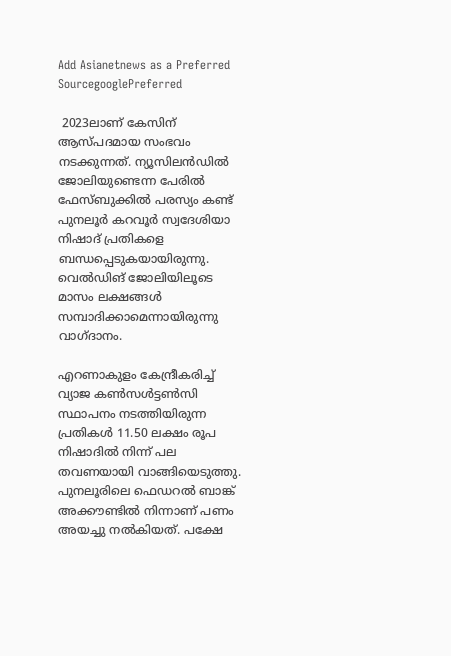Add Asianetnews as a Preferred SourcegooglePreferred

 2023ലാണ് കേസിന് ആസ്പദമായ സംഭവം നടക്കുന്നത്. ന്യൂസിലന്‍ഡില്‍ ജോലിയുണ്ടെന്ന പേരില്‍ ഫേസ്ബുക്കിൽ പരസ്യം കണ്ട് പുനലൂർ കറവൂർ സ്വദേശിയാ നിഷാദ് പ്രതികളെ ബന്ധപ്പെടുകയായിരുന്നു. വെല്‍ഡിങ് ജോലിയിലൂടെ മാസം ലക്ഷങ്ങള്‍ സമ്പാദിക്കാമെന്നായിരുന്നു വാഗ്ദാനം.

എറണാകുളം കേന്ദ്രീകരിച്ച് വ്യാജ കണ്‍സള്‍ട്ടണ്‍സി സ്ഥാപനം നടത്തിയിരുന്ന പ്രതികള്‍ 11.50 ലക്ഷം രൂപ നിഷാദില്‍ നിന്ന് പല തവണയായി വാങ്ങിയെടുത്തു. പുനലൂരിലെ ഫെഡറൽ ബാങ്ക് അക്കൗണ്ടില്‍ നിന്നാണ് പണം അയച്ചു നല്‍കിയത്. പക്ഷേ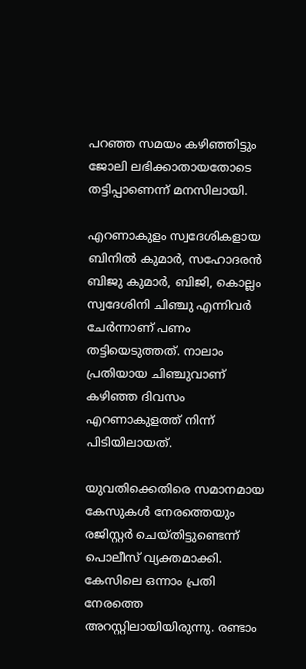പറഞ്ഞ സമയം കഴിഞ്ഞിട്ടും ജോലി ലഭിക്കാതായതോടെ തട്ടിപ്പാണെന്ന് മനസിലായി.

എറണാകുളം സ്വദേശികളായ ബിനില്‍ കുമാര്‍, സഹോദരന്‍ ബിജു കുമാര്‍, ബിജി, കൊല്ലം സ്വദേശിനി ചിഞ്ചു എന്നിവര്‍ ചേര്‍ന്നാണ് പണം തട്ടിയെടുത്തത്. നാലാം പ്രതിയായ ചിഞ്ചുവാണ് കഴിഞ്ഞ ദിവസം എറണാകുളത്ത് നിന്ന് പിടിയിലായത്.

യുവതിക്കെതിരെ സമാനമായ കേസുകള്‍ നേരത്തെയും രജിസ്റ്റര്‍ ചെയ്തിട്ടുണ്ടെന്ന് പൊലീസ് വ്യക്തമാക്കി. കേസിലെ ഒന്നാം പ്രതി നേരത്തെ അറസ്റ്റിലായിയിരുന്നു. രണ്ടാം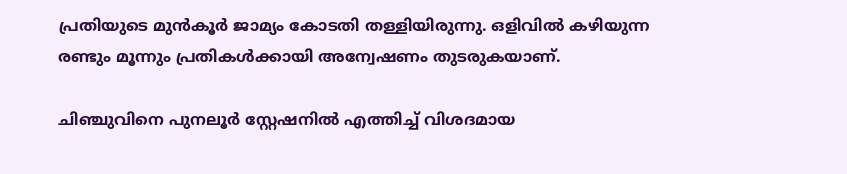പ്രതിയുടെ മുന്‍കൂര്‍ ജാമ്യം കോടതി തള്ളിയിരുന്നു. ഒളിവില്‍ കഴിയുന്ന രണ്ടും മൂന്നും പ്രതികള്‍ക്കായി അന്വേഷണം തുടരുകയാണ്.

ചിഞ്ചുവിനെ പുനലൂര്‍ സ്റ്റേഷനില്‍ എത്തിച്ച് വിശദമായ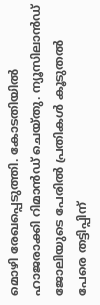മൊഴി രേഖപ്പെടുത്തി. കോടതിയില്‍ ഹാജരാക്കി റിമാന്‍ഡ് ചെയ്തു. ന്യൂസിലാന്‍ഡ് ജോലിയുടെ പേരില്‍ പ്രതികള്‍ കൂടുതല്‍ പേരെ തട്ടിപ്പിന്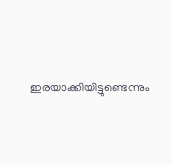ഇരയാക്കിയിട്ടുണ്ടെന്നും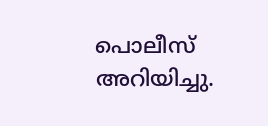പൊലീസ് അറിയിച്ചു.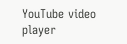YouTube video player